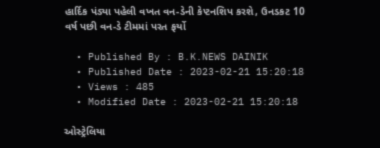હાર્દિક પંડ્યા પહેલી વખત વન-ડેની કેપ્ટનશિપ કરશે, ઉનડકટ 10 વર્ષ પછી વન-ડે ટીમમાં પરત ફર્યો

  • Published By : B.K.NEWS DAINIK
  • Published Date : 2023-02-21 15:20:18
  • Views : 485
  • Modified Date : 2023-02-21 15:20:18

ઓસ્ટ્રેલિયા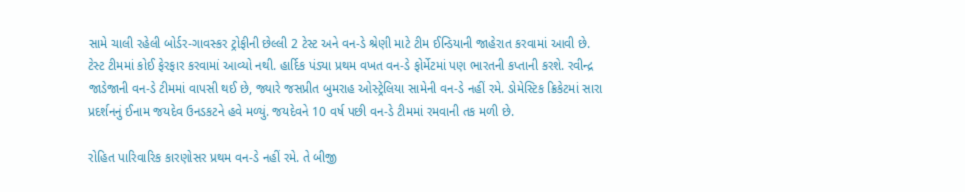સામે ચાલી રહેલી બોર્ડર-ગાવસ્કર ટ્રોફીની છેલ્લી 2 ટેસ્ટ અને વન-ડે શ્રેણી માટે ટીમ ઈન્ડિયાની જાહેરાત કરવામાં આવી છે. ટેસ્ટ ટીમમાં કોઈ ફેરફાર કરવામાં આવ્યો નથી. હાર્દિક પંડ્યા પ્રથમ વખત વન-ડે ફોર્મેટમાં પણ ભારતની કપ્તાની કરશે. રવીન્દ્ર જાડેજાની વન-ડે ટીમમાં વાપસી થઈ છે, જ્યારે જસપ્રીત બુમરાહ ઓસ્ટ્રેલિયા સામેની વન-ડે નહીં રમે. ડોમેસ્ટિક ક્રિકેટમાં સારા પ્રદર્શનનું ઈનામ જયદેવ ઉનડકટને હવે મળ્યું. જયદેવને 10 વર્ષ પછી વન-ડે ટીમમાં રમવાની તક મળી છે.

રોહિત પારિવારિક કારણોસર પ્રથમ વન-ડે નહીં રમે. તે બીજી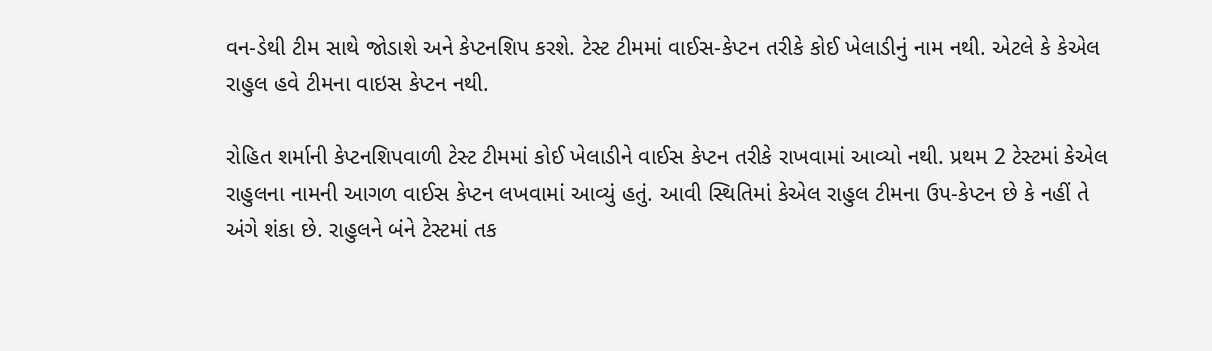વન-ડેથી ટીમ સાથે જોડાશે અને કેપ્ટનશિપ કરશે. ટેસ્ટ ટીમમાં વાઈસ-કેપ્ટન તરીકે કોઈ ખેલાડીનું નામ નથી. એટલે કે કેએલ રાહુલ હવે ટીમના વાઇસ કેપ્ટન નથી.

રોહિત શર્માની કેપ્ટનશિપવાળી ટેસ્ટ ટીમમાં કોઈ ખેલાડીને વાઈસ કેપ્ટન તરીકે રાખવામાં આવ્યો નથી. પ્રથમ 2 ટેસ્ટમાં કેએલ રાહુલના નામની આગળ વાઈસ કેપ્ટન લખવામાં આવ્યું હતું. આવી સ્થિતિમાં કેએલ રાહુલ ટીમના ઉપ-કેપ્ટન છે કે નહીં તે અંગે શંકા છે. રાહુલને બંને ટેસ્ટમાં તક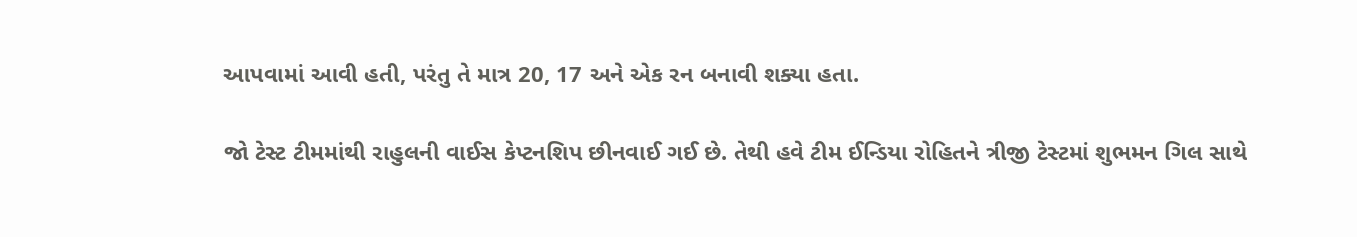આપવામાં આવી હતી, પરંતુ તે માત્ર 20, 17 અને એક રન બનાવી શક્યા હતા.

જો ટેસ્ટ ટીમમાંથી રાહુલની વાઈસ કેપ્ટનશિપ છીનવાઈ ગઈ છે. તેથી હવે ટીમ ઈન્ડિયા રોહિતને ત્રીજી ટેસ્ટમાં શુભમન ગિલ સાથે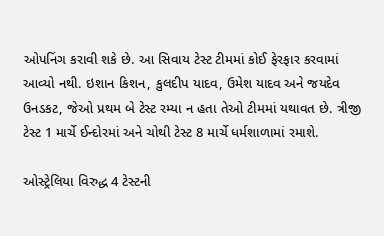ઓપનિંગ કરાવી શકે છે. આ સિવાય ટેસ્ટ ટીમમાં કોઈ ફેરફાર કરવામાં આવ્યો નથી. ઇશાન કિશન, કુલદીપ યાદવ, ઉમેશ યાદવ અને જયદેવ ઉનડકટ, જેઓ પ્રથમ બે ટેસ્ટ રમ્યા ન હતા તેઓ ટીમમાં યથાવત છે. ત્રીજી ટેસ્ટ 1 માર્ચે ઈન્દોરમાં અને ચોથી ટેસ્ટ 8 માર્ચે ધર્મશાળામાં રમાશે.

ઓસ્ટ્રેલિયા વિરુદ્ધ 4 ટેસ્ટની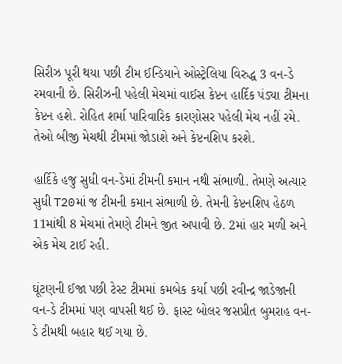સિરીઝ પૂરી થયા પછી ટીમ ઈન્ડિયાને ઓસ્ટ્રેલિયા વિરુદ્ધ 3 વન-ડે રમવાની છે. સિરીઝની પહેલી મેચમાં વાઈસ કેપ્ટન હાર્દિક પંડ્યા ટીમના કેપ્ટન હશે. રોહિત શર્મા પારિવારિક કારણોસર પહેલી મેચ નહીં રમે. તેઓ બીજી મેચથી ટીમમાં જોડાશે અને કેપ્ટનશિપ કરશે.

હાર્દિકે હજુ સુધી વન-ડેમાં ટીમની કમાન નથી સંભાળી. તેમણે અત્યાર સુધી T20માં જ ટીમની કમાન સંભાળી છે. તેમની કેપ્ટનશિપ હેઠળ 11માંથી 8 મેચમાં તેમણે ટીમને જીત અપાવી છે. 2માં હાર મળી અને એક મેચ ટાઈ રહી.

ઘૂંટણની ઈજા પછી ટેસ્ટ ટીમમાં કમબેક કર્યા પછી રવીન્દ્ર જાડેજાની વન-ડે ટીમમાં પણ વાપસી થઈ છે. ફાસ્ટ બોલર જસપ્રીત બુમરાહ વન-ડે ટીમથી બહાર થઈ ગયા છે.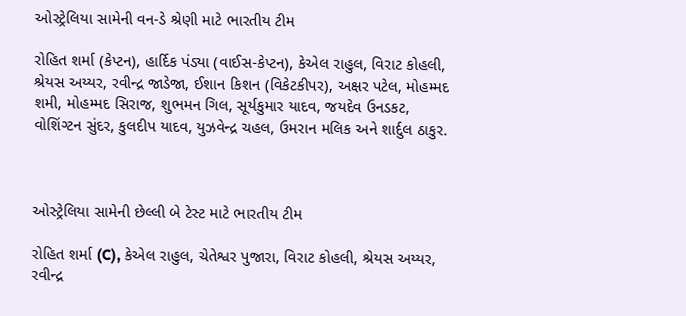ઓસ્ટ્રેલિયા સામેની વન-ડે શ્રેણી માટે ભારતીય ટીમ

રોહિત શર્મા (કેપ્ટન), હાર્દિક પંડ્યા (વાઈસ-કેપ્ટન), કેએલ રાહુલ, વિરાટ કોહલી, શ્રેયસ અય્યર, રવીન્દ્ર જાડેજા, ઈશાન કિશન (વિકેટકીપર), અક્ષર પટેલ, મોહમ્મદ શમી, મોહમ્મદ સિરાજ, શુભમન ગિલ, સૂર્યકુમાર યાદવ, જયદેવ ઉનડકટ, વોશિંગ્ટન સુંદર, કુલદીપ યાદવ, યુઝવેન્દ્ર ચહલ, ઉમરાન મલિક અને શાર્દુલ ઠાકુર.



ઓસ્ટ્રેલિયા સામેની છેલ્લી બે ટેસ્ટ માટે ભારતીય ટીમ

રોહિત શર્મા (C), કેએલ રાહુલ, ચેતેશ્વર પુજારા, વિરાટ કોહલી, શ્રેયસ અય્યર, રવીન્દ્ર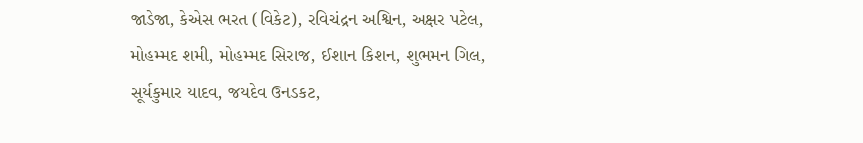જાડેજા, કેએસ ભરત (વિકેટ), રવિચંદ્રન અશ્વિન, અક્ષર પટેલ, મોહમ્મદ શમી, મોહમ્મદ સિરાજ, ઈશાન કિશન, શુભમન ગિલ, સૂર્યકુમાર યાદવ, જયદેવ ઉનડકટ,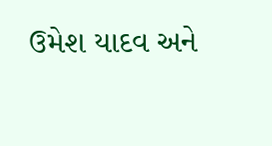ઉમેશ યાદવ અને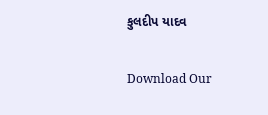કુલદીપ યાદવ

Download Our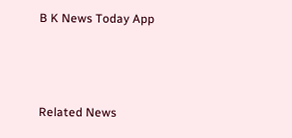B K News Today App



Related News